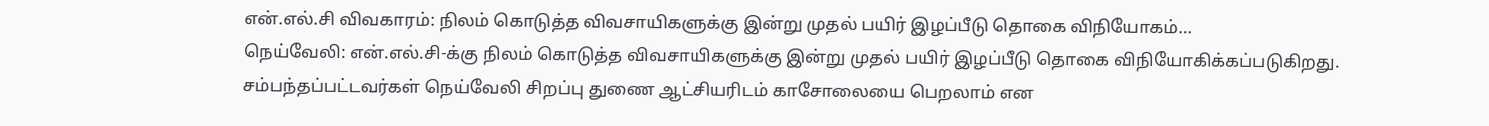என்.எல்.சி விவகாரம்: நிலம் கொடுத்த விவசாயிகளுக்கு இன்று முதல் பயிர் இழப்பீடு தொகை விநியோகம்…
நெய்வேலி: என்.எல்.சி-க்கு நிலம் கொடுத்த விவசாயிகளுக்கு இன்று முதல் பயிர் இழப்பீடு தொகை விநியோகிக்கப்படுகிறது. சம்பந்தப்பட்டவர்கள் நெய்வேலி சிறப்பு துணை ஆட்சியரிடம் காசோலையை பெறலாம் என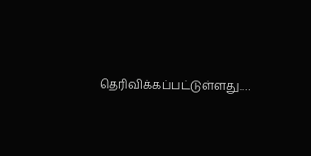தெரிவிக்கப்பட்டுள்ளது.…